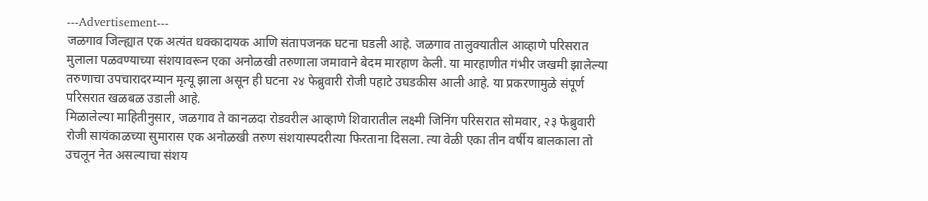---Advertisement---
जळगाव जिल्ह्यात एक अत्यंत धक्कादायक आणि संतापजनक घटना घडली आहे. जळगाव तालुक्यातील आव्हाणे परिसरात मुलाला पळवण्याच्या संशयावरून एका अनोळखी तरुणाला जमावाने बेदम मारहाण केली. या मारहाणीत गंभीर जखमी झालेल्या तरुणाचा उपचारादरम्यान मृत्यू झाला असून ही घटना २४ फेब्रुवारी रोजी पहाटे उघडकीस आली आहे. या प्रकरणामुळे संपूर्ण परिसरात खळबळ उडाली आहे.
मिळालेल्या माहितीनुसार, जळगाव ते कानळदा रोडवरील आव्हाणे शिवारातील लक्ष्मी जिनिंग परिसरात सोमवार, २३ फेब्रुवारी रोजी सायंकाळच्या सुमारास एक अनोळखी तरुण संशयास्पदरीत्या फिरताना दिसला. त्या वेळी एका तीन वर्षीय बालकाला तो उचलून नेत असल्याचा संशय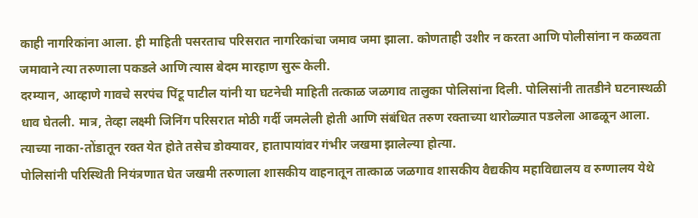काही नागरिकांना आला. ही माहिती पसरताच परिसरात नागरिकांचा जमाव जमा झाला. कोणताही उशीर न करता आणि पोलीसांना न कळवता जमावाने त्या तरुणाला पकडले आणि त्यास बेदम मारहाण सुरू केली.
दरम्यान, आव्हाणे गावचे सरपंच पिंटू पाटील यांनी या घटनेची माहिती तत्काळ जळगाव तालुका पोलिसांना दिली. पोलिसांनी तातडीने घटनास्थळी धाव घेतली. मात्र, तेव्हा लक्ष्मी जिनिंग परिसरात मोठी गर्दी जमलेली होती आणि संबंधित तरुण रक्ताच्या थारोळ्यात पडलेला आढळून आला. त्याच्या नाका-तोंडातून रक्त येत होते तसेच डोक्यावर, हातापायांवर गंभीर जखमा झालेल्या होत्या.
पोलिसांनी परिस्थिती नियंत्रणात घेत जखमी तरुणाला शासकीय वाहनातून तात्काळ जळगाव शासकीय वैद्यकीय महाविद्यालय व रुग्णालय येथे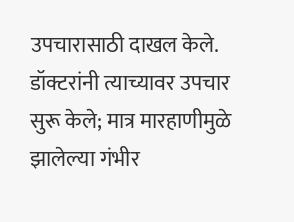उपचारासाठी दाखल केले. डॉक्टरांनी त्याच्यावर उपचार सुरू केले; मात्र मारहाणीमुळे झालेल्या गंभीर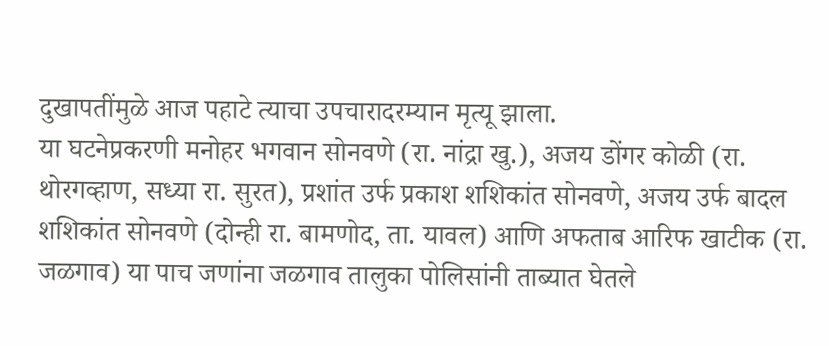दुखापतींमुळे आज पहाटे त्याचा उपचारादरम्यान मृत्यू झाला.
या घटनेप्रकरणी मनोहर भगवान सोनवणे (रा. नांद्रा खु.), अजय डोंगर कोळी (रा. थोरगव्हाण, सध्या रा. सुरत), प्रशांत उर्फ प्रकाश शशिकांत सोनवणे, अजय उर्फ बादल शशिकांत सोनवणे (दोन्ही रा. बामणोद, ता. यावल) आणि अफताब आरिफ खाटीक (रा. जळगाव) या पाच जणांना जळगाव तालुका पोलिसांनी ताब्यात घेतले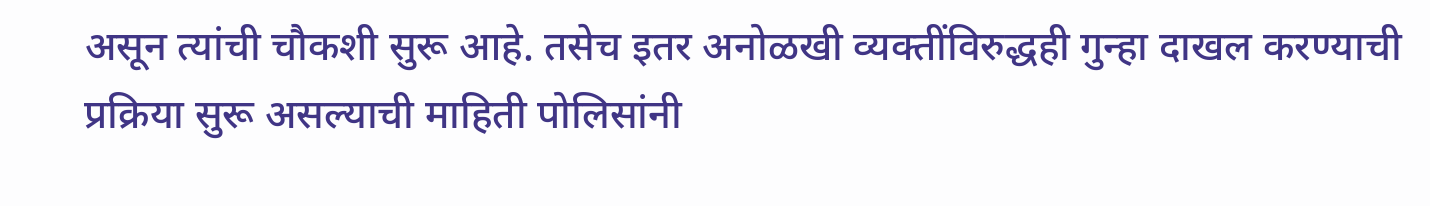असून त्यांची चौकशी सुरू आहे. तसेच इतर अनोळखी व्यक्तींविरुद्धही गुन्हा दाखल करण्याची प्रक्रिया सुरू असल्याची माहिती पोलिसांनी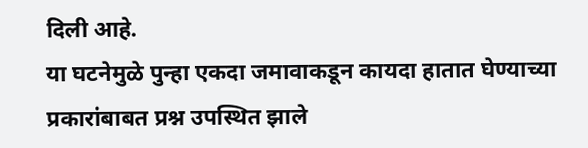दिली आहे.
या घटनेमुळे पुन्हा एकदा जमावाकडून कायदा हातात घेण्याच्या प्रकारांबाबत प्रश्न उपस्थित झाले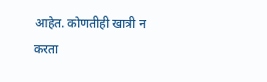आहेत. कोणतीही खात्री न करता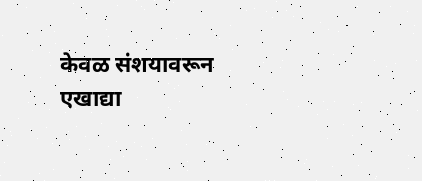केवळ संशयावरून एखाद्या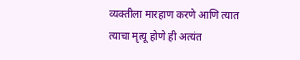व्यक्तीला मारहाण करणे आणि त्यात त्याचा मृत्यू होणे ही अत्यंत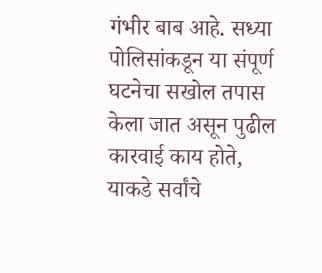गंभीर बाब आहे. सध्या पोलिसांकडून या संपूर्ण घटनेचा सखोल तपास केला जात असून पुढील कारवाई काय होते, याकडे सर्वांचे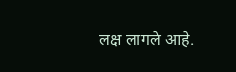लक्ष लागले आहे.